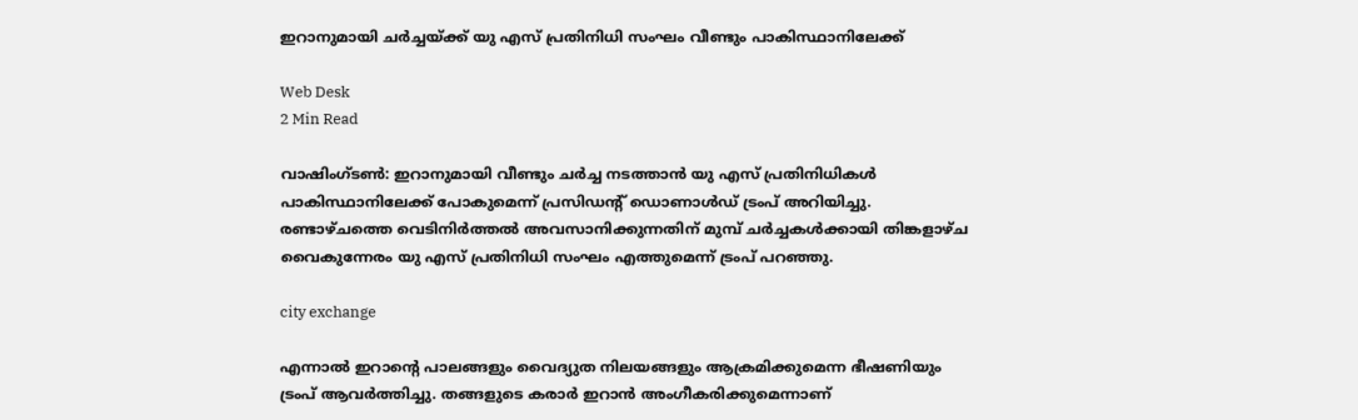ഇറാനുമായി ചര്‍ച്ചയ്ക്ക് യു എസ് പ്രതിനിധി സംഘം വീണ്ടും പാകിസ്ഥാനിലേക്ക്

Web Desk
2 Min Read

വാഷിംഗ്ടണ്‍: ഇറാനുമായി വീണ്ടും ചര്‍ച്ച നടത്താന്‍ യു എസ് പ്രതിനിധികള്‍ പാകിസ്ഥാനിലേക്ക് പോകുമെന്ന് പ്രസിഡന്റ് ഡൊണാള്‍ഡ് ട്രംപ് അറിയിച്ചു. രണ്ടാഴ്ചത്തെ വെടിനിര്‍ത്തല്‍ അവസാനിക്കുന്നതിന് മുമ്പ് ചര്‍ച്ചകള്‍ക്കായി തിങ്കളാഴ്ച വൈകുന്നേരം യു എസ് പ്രതിനിധി സംഘം എത്തുമെന്ന് ട്രംപ് പറഞ്ഞു.

city exchange

എന്നാല്‍ ഇറാന്റെ പാലങ്ങളും വൈദ്യുത നിലയങ്ങളും ആക്രമിക്കുമെന്ന ഭീഷണിയും ട്രംപ് ആവര്‍ത്തിച്ചു. തങ്ങളുടെ കരാര്‍ ഇറാന്‍ അംഗീകരിക്കുമെന്നാണ്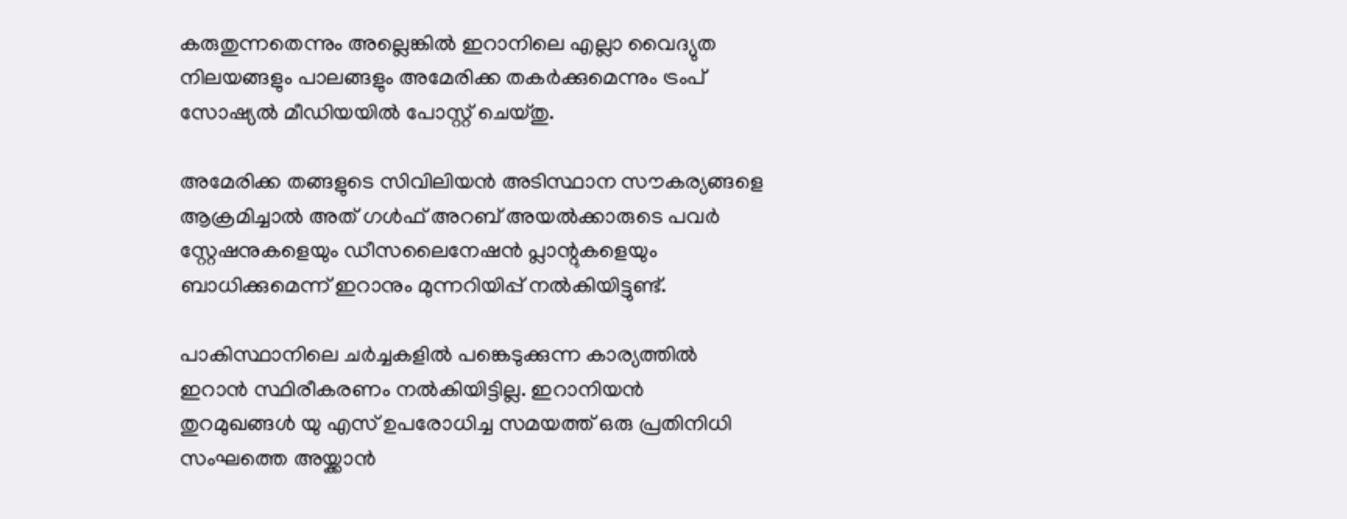കരുതുന്നതെന്നും അല്ലെങ്കില്‍ ഇറാനിലെ എല്ലാ വൈദ്യുത നിലയങ്ങളും പാലങ്ങളും അമേരിക്ക തകര്‍ക്കുമെന്നും ട്രംപ് സോഷ്യല്‍ മീഡിയയില്‍ പോസ്റ്റ് ചെയ്തു.

അമേരിക്ക തങ്ങളുടെ സിവിലിയന്‍ അടിസ്ഥാന സൗകര്യങ്ങളെ ആക്രമിച്ചാല്‍ അത് ഗള്‍ഫ് അറബ് അയല്‍ക്കാരുടെ പവര്‍ സ്റ്റേഷനുകളെയും ഡീസലൈനേഷന്‍ പ്ലാന്റുകളെയും ബാധിക്കുമെന്ന് ഇറാനും മുന്നറിയിപ്പ് നല്‍കിയിട്ടുണ്ട്.

പാകിസ്ഥാനിലെ ചര്‍ച്ചകളില്‍ പങ്കെടുക്കുന്ന കാര്യത്തില്‍ ഇറാന്‍ സ്ഥിരീകരണം നല്‍കിയിട്ടില്ല. ഇറാനിയന്‍ തുറമുഖങ്ങള്‍ യു എസ് ഉപരോധിച്ച സമയത്ത് ഒരു പ്രതിനിധി സംഘത്തെ അയ്ക്കാന്‍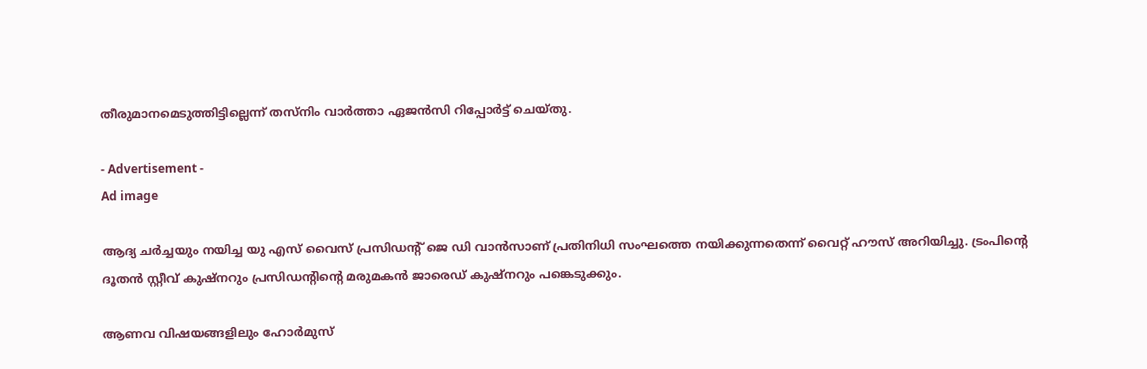തീരുമാനമെടുത്തിട്ടില്ലെന്ന് തസ്‌നിം വാര്‍ത്താ ഏജന്‍സി റിപ്പോര്‍ട്ട് ചെയ്തു.

- Advertisement -
Ad image

ആദ്യ ചര്‍ച്ചയും നയിച്ച യു എസ് വൈസ് പ്രസിഡന്റ് ജെ ഡി വാന്‍സാണ് പ്രതിനിധി സംഘത്തെ നയിക്കുന്നതെന്ന് വൈറ്റ് ഹൗസ് അറിയിച്ചു. ട്രംപിന്റെ ദൂതന്‍ സ്റ്റീവ് കുഷ്നറും പ്രസിഡന്റിന്റെ മരുമകന്‍ ജാരെഡ് കുഷ്നറും പങ്കെടുക്കും.

ആണവ വിഷയങ്ങളിലും ഹോര്‍മുസ്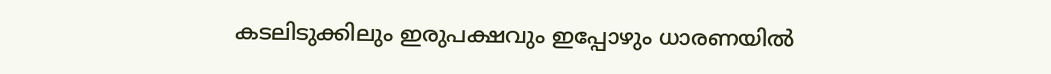കടലിടുക്കിലും ഇരുപക്ഷവും ഇപ്പോഴും ധാരണയില്‍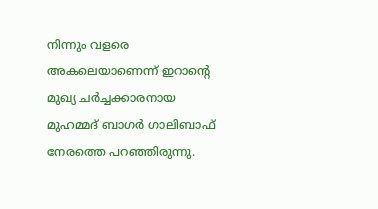നിന്നും വളരെ അകലെയാണെന്ന് ഇറാന്റെ മുഖ്യ ചര്‍ച്ചക്കാരനായ മുഹമ്മദ് ബാഗര്‍ ഗാലിബാഫ് നേരത്തെ പറഞ്ഞിരുന്നു.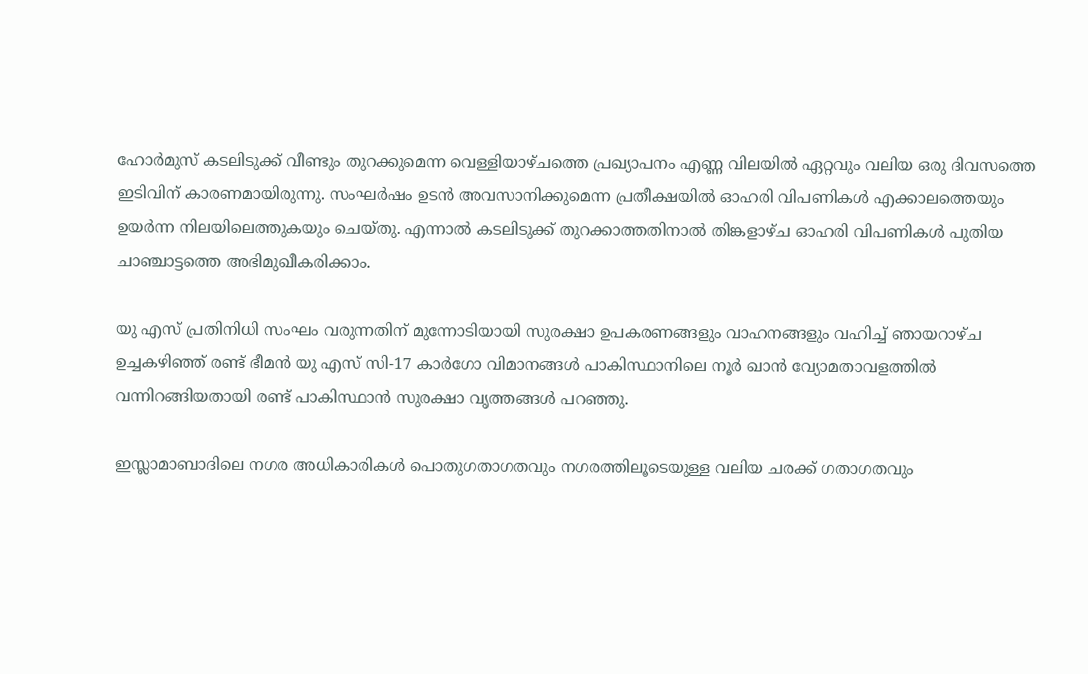ഹോര്‍മുസ് കടലിടുക്ക് വീണ്ടും തുറക്കുമെന്ന വെള്ളിയാഴ്ചത്തെ പ്രഖ്യാപനം എണ്ണ വിലയില്‍ ഏറ്റവും വലിയ ഒരു ദിവസത്തെ ഇടിവിന് കാരണമായിരുന്നു. സംഘര്‍ഷം ഉടന്‍ അവസാനിക്കുമെന്ന പ്രതീക്ഷയില്‍ ഓഹരി വിപണികള്‍ എക്കാലത്തെയും ഉയര്‍ന്ന നിലയിലെത്തുകയും ചെയ്തു. എന്നാല്‍ കടലിടുക്ക് തുറക്കാത്തതിനാല്‍ തിങ്കളാഴ്ച ഓഹരി വിപണികള്‍ പുതിയ ചാഞ്ചാട്ടത്തെ അഭിമുഖീകരിക്കാം.

യു എസ് പ്രതിനിധി സംഘം വരുന്നതിന് മുന്നോടിയായി സുരക്ഷാ ഉപകരണങ്ങളും വാഹനങ്ങളും വഹിച്ച് ഞായറാഴ്ച ഉച്ചകഴിഞ്ഞ് രണ്ട് ഭീമന്‍ യു എസ് സി-17 കാര്‍ഗോ വിമാനങ്ങള്‍ പാകിസ്ഥാനിലെ നൂര്‍ ഖാന്‍ വ്യോമതാവളത്തില്‍ വന്നിറങ്ങിയതായി രണ്ട് പാകിസ്ഥാന്‍ സുരക്ഷാ വൃത്തങ്ങള്‍ പറഞ്ഞു.

ഇസ്ലാമാബാദിലെ നഗര അധികാരികള്‍ പൊതുഗതാഗതവും നഗരത്തിലൂടെയുള്ള വലിയ ചരക്ക് ഗതാഗതവും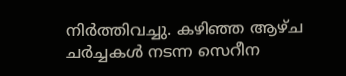നിര്‍ത്തിവച്ചു. കഴിഞ്ഞ ആഴ്ച ചര്‍ച്ചകള്‍ നടന്ന സെറീന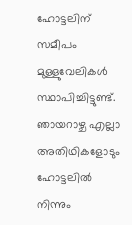ഹോട്ടലിന് സമീപം മുള്ളുവേലികള്‍ സ്ഥാപിച്ചിട്ടുണ്ട്. ഞായറാഴ്ച എല്ലാ അതിഥികളോടും ഹോട്ടലില്‍ നിന്നും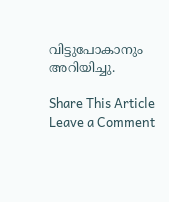വിട്ടുപോകാനും അറിയിച്ചു.

Share This Article
Leave a Comment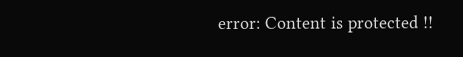error: Content is protected !!